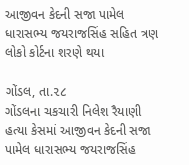આજીવન કેદની સજા પામેલ ધારાસભ્ય જયરાજસિંહ સહિત ત્રણ લોકો કોર્ટના શરણે થયા

ગોંડલ, તા.૨૮
ગોંડલના ચકચારી નિલેશ રૈયાણી હત્યા કેસમાં આજીવન કેદની સજા પામેલ ધારાસભ્ય જયરાજસિંહ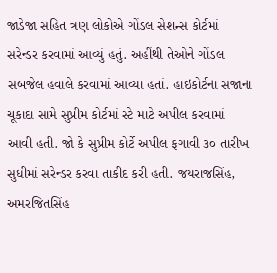જાડેજા સહિત ત્રણ લોકોએ ગોંડલ સેશન્સ કોર્ટમાં સરેન્ડર કરવામાં આવ્યું હતું. અહીંથી તેઓને ગોંડલ સબજેલ હવાલે કરવામાં આવ્યા હતાં. હાઇકોર્ટના સજાના ચૂકાદા સામે સુપ્રીમ કોર્ટમાં સ્ટે માટે અપીલ કરવામાં આવી હતી. જો કે સુપ્રીમ કોર્ટે અપીલ ફગાવી ૩૦ તારીખ સુધીમાં સરેન્ડર કરવા તાકીદ કરી હતી. જયરાજસિંહ, અમરજિતસિંહ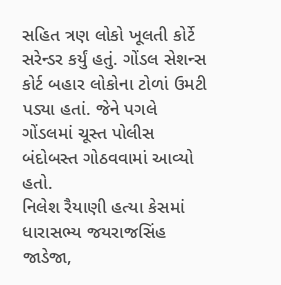સહિત ત્રણ લોકો ખૂલતી કોર્ટે સરેન્ડર કર્યું હતું. ગોંડલ સેશન્સ કોર્ટ બહાર લોકોના ટોળાં ઉમટી પડ્યા હતાં. જેને પગલે ગોંડલમાં ચૂસ્ત પોલીસ બંદોબસ્ત ગોઠવવામાં આવ્યો હતો.
નિલેશ રૈયાણી હત્યા કેસમાં ધારાસભ્ય જયરાજસિંહ જાડેજા,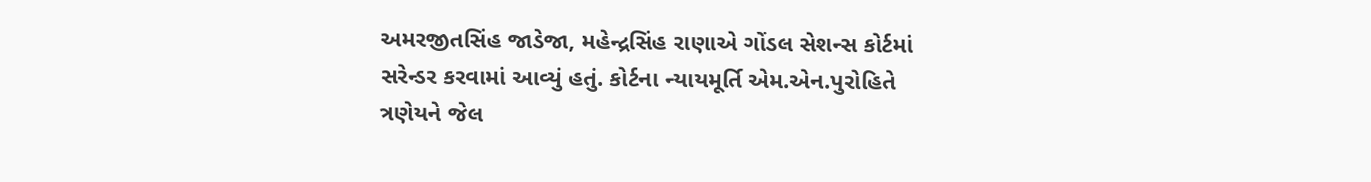અમરજીતસિંહ જાડેજા, મહેન્દ્રસિંહ રાણાએ ગોંડલ સેશન્સ કોર્ટમાં સરેન્ડર કરવામાં આવ્યું હતું. કોર્ટના ન્યાયમૂર્તિ એમ.એન.પુરોહિતે ત્રણેયને જેલ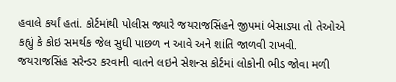હવાલે કર્યાં હતાં. કોર્ટમાંથી પોલીસ જ્યારે જયરાજસિંહને જીપમાં બેસાડ્યા તો તેઓએ કહ્યું કે કોઇ સમર્થક જેલ સુધી પાછળ ન આવે અને શાંતિ જાળવી રાખવી. જયરાજસિંહ સરેન્ડર કરવાની વાતને લઇને સેશન્સ કોર્ટમાં લોકોની ભીડ જોવા મળી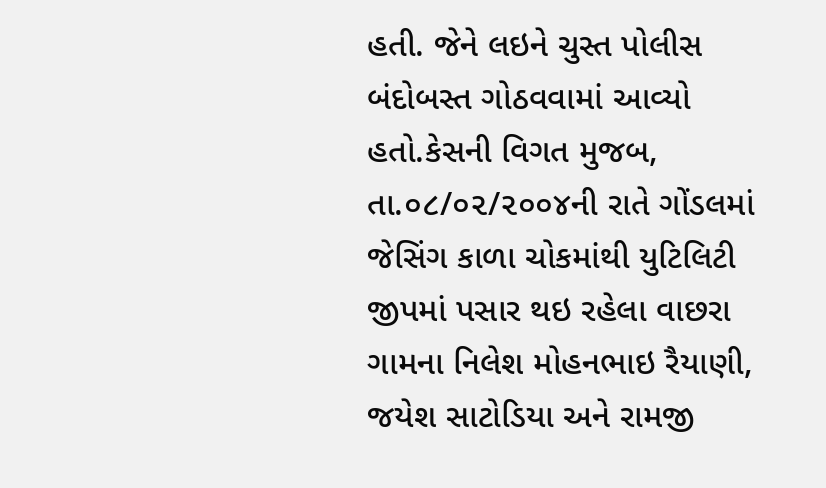હતી. જેને લઇને ચુસ્ત પોલીસ બંદોબસ્ત ગોઠવવામાં આવ્યો હતો.કેસની વિગત મુજબ, તા.૦૮/૦૨/૨૦૦૪ની રાતે ગોંડલમાં જેસિંગ કાળા ચોકમાંથી યુટિલિટી જીપમાં પસાર થઇ રહેલા વાછરા ગામના નિલેશ મોહનભાઇ રૈયાણી, જયેશ સાટોડિયા અને રામજી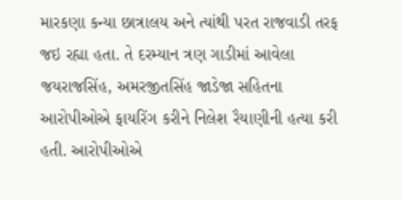મારકણા કન્યા છાત્રાલય અને ત્યાંથી પરત રાજવાડી તરફ જઇ રહ્યા હતા. તે દરમ્યાન ત્રણ ગાડીમાં આવેલા જયરાજસિંહ, અમરજીતસિંહ જાડેજા સહિતના આરોપીઓએ ફાયરિંગ કરીને નિલેશ રૈયાણીની હત્યા કરી હતી. આરોપીઓએ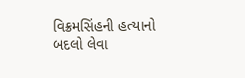વિક્રમસિંહની હત્યાનો બદલો લેવા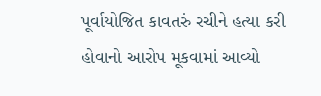પૂર્વાયોજિત કાવતરું રચીને હત્યા કરી હોવાનો આરોપ મૂકવામાં આવ્યો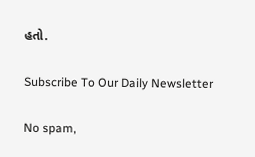હતો.

Subscribe To Our Daily Newsletter

No spam,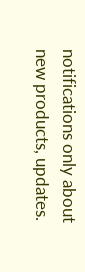notifications only about new products, updates.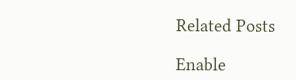Related Posts

Enable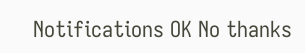Notifications OK No thanks